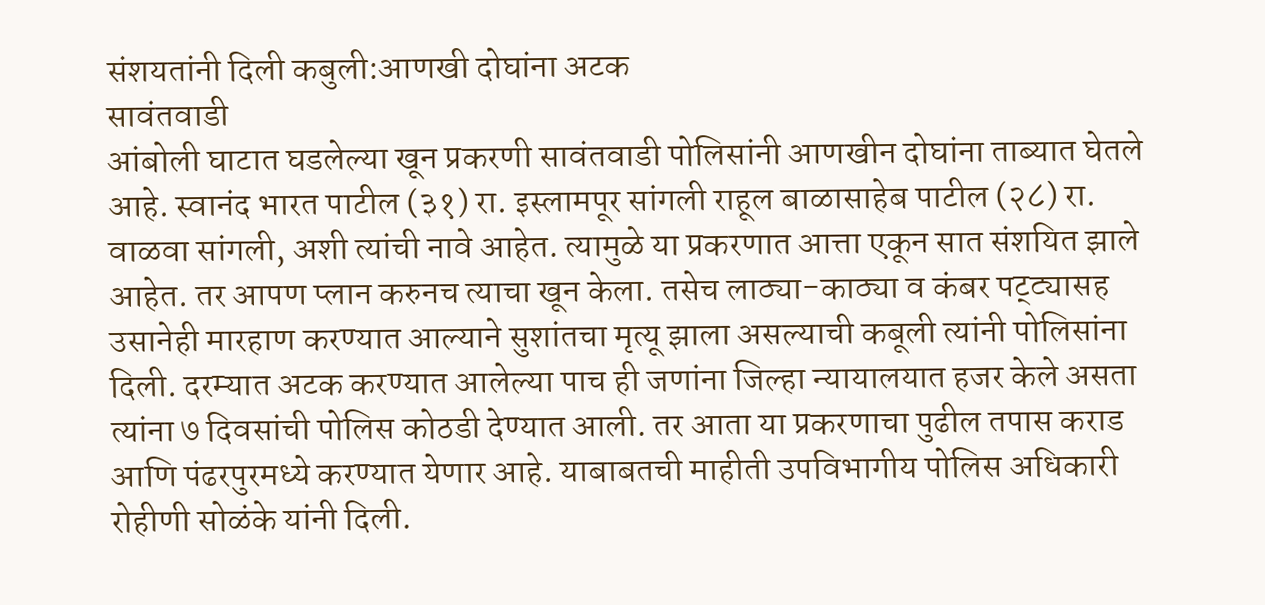संशयतांनी दिली कबुली:आणखी दोघांना अटक
सावंतवाडी
आंबोली घाटात घडलेल्या खून प्रकरणी सावंतवाडी पोलिसांनी आणखीन दोघांना ताब्यात घेतले आहे. स्वानंद भारत पाटील (३१) रा. इस्लामपूर सांगली राहूल बाळासाहेब पाटील (२८) रा. वाळवा सांगली, अशी त्यांची नावे आहेत. त्यामुळे या प्रकरणात आत्ता एकून सात संशयित झाले आहेत. तर आपण प्लान करुनच त्याचा खून केला. तसेच लाठ्या-काठ्या व कंबर पट्ट्यासह उसानेही मारहाण करण्यात आल्याने सुशांतचा मृत्यू झाला असल्याची कबूली त्यांनी पोलिसांना दिली. दरम्यात अटक करण्यात आलेल्या पाच ही जणांना जिल्हा न्यायालयात हजर केले असता त्यांना ७ दिवसांची पोलिस कोठडी देण्यात आली. तर आता या प्रकरणाचा पुढील तपास कराड आणि पंढरपुरमध्ये करण्यात येणार आहे. याबाबतची माहीती उपविभागीय पोलिस अधिकारी रोहीणी सोळंके यांनी दिली.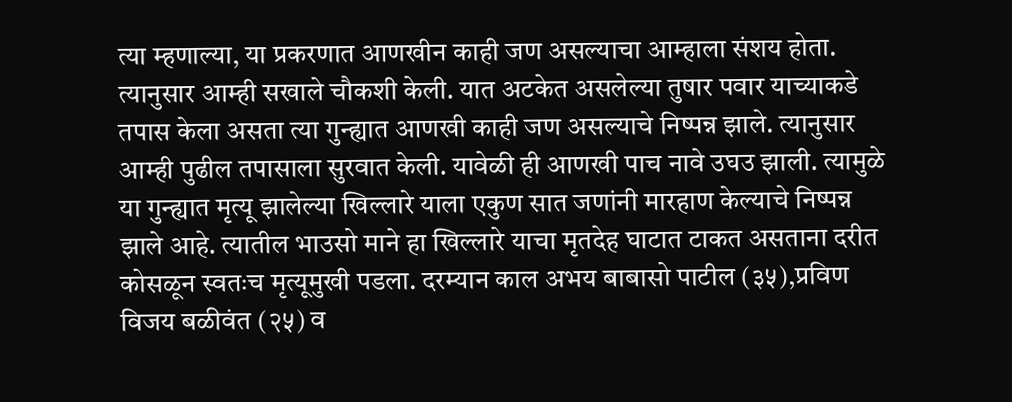त्या म्हणाल्या, या प्रकरणात आणखीन काही जण असल्याचा आम्हाला संशय होता. त्यानुसार आम्ही सखाले चौकशी केली. यात अटकेत असलेल्या तुषार पवार याच्याकडे तपास केला असता त्या गुन्ह्यात आणखी काही जण असल्याचे निष्पन्न झाले. त्यानुसार आम्ही पुढील तपासाला सुरवात केली. यावेळी ही आणखी पाच नावे उघउ झाली. त्यामुळे या गुन्ह्यात मृत्यू झालेल्या खिल्लारे याला एकुण सात जणांनी मारहाण केल्याचे निष्पन्न झाले आहे. त्यातील भाउसो माने हा खिल्लारे याचा मृतदेह घाटात टाकत असताना दरीत कोसळून स्वतःच मृत्यूमुखी पडला. दरम्यान काल अभय बाबासो पाटील (३५),प्रविण विजय बळीवंत (२५) व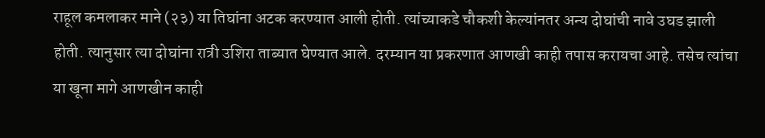राहूल कमलाकर माने (२३) या तिघांना अटक करण्यात आली होती. त्यांच्याकडे चौकशी केल्यांनतर अन्य दोघांची नावे उघड झाली होती. त्यानुसार त्या दोघांना रात्री उशिरा ताब्यात घेण्यात आले. दरम्यान या प्रकरणात आणखी काही तपास करायचा आहे. तसेच त्यांचा या खूना मागे आणखीन काही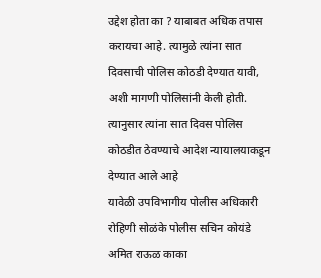उद्देश होता का ? याबाबत अधिक तपास करायचा आहे. त्यामुळे त्यांना सात दिवसाची पोलिस कोठडी देण्यात यावी, अशी मागणी पोलिसांनी केली होती. त्यानुसार त्यांना सात दिवस पोलिस कोठडीत ठेवण्याचे आदेश न्यायालयाकडून देण्यात आले आहे
यावेळी उपविभागीय पोलीस अधिकारी रोहिणी सोळंके पोलीस सचिन कोयंडे अमित राऊळ काका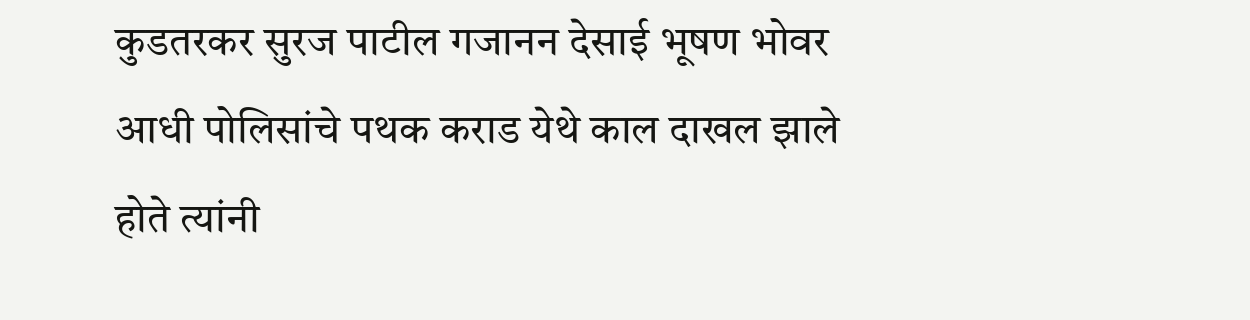कुडतरकर सुरज पाटील गजानन देसाई भूषण भोवर आधी पोलिसांचे पथक कराड येथे काल दाखल झाले होते त्यांनी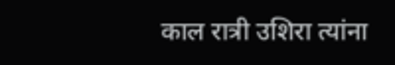काल रात्री उशिरा त्यांना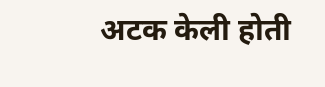अटक केली होती